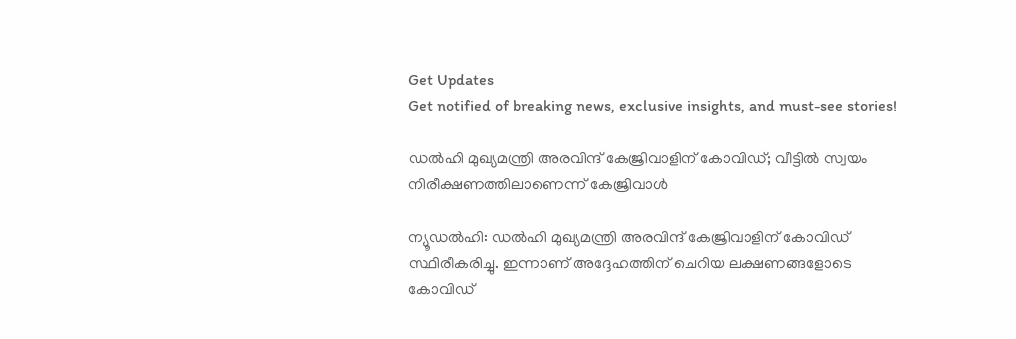Get Updates
Get notified of breaking news, exclusive insights, and must-see stories!

ഡല്‍ഹി മുഖ്യമന്ത്രി അരവിന്ദ് കേജ്രിവാളിന് കോവിഡ്; വീട്ടില്‍ സ്വയം നിരീക്ഷണത്തിലാണെന്ന് കേജ്രിവാള്‍

ന്യൂഡല്‍ഹി: ഡല്‍ഹി മുഖ്യമന്ത്രി അരവിന്ദ് കേജ്രിവാളിന് കോവിഡ് സ്ഥിരീകരിച്ചു. ഇന്നാണ് അദ്ദേഹത്തിന് ചെറിയ ലക്ഷണങ്ങളോടെ കോവിഡ്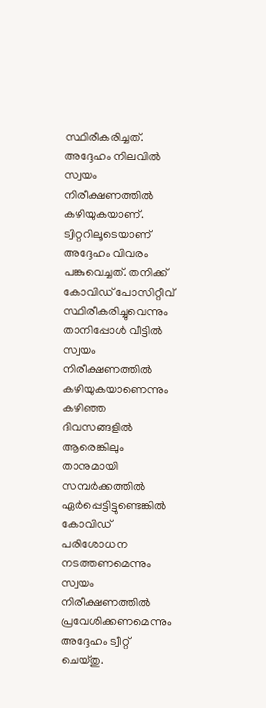സ്ഥിരീകരിച്ചത്. അദ്ദേഹം നിലവില്‍ സ്വയം നിരീക്ഷണത്തില്‍ കഴിയുകയാണ്. ട്വിറ്ററിലൂടെയാണ് അദ്ദേഹം വിവരം പങ്കുവെച്ചത്. തനിക്ക് കോവിഡ് പോസിറ്റീവ് സ്ഥിരീകരിച്ചുവെന്നും താനിപ്പോള്‍ വീട്ടില്‍ സ്വയം നിരീക്ഷണത്തില്‍ കഴിയുകയാണെന്നും കഴിഞ്ഞ ദിവസങ്ങളില്‍ ആരെങ്കിലും താനുമായി സമ്പര്‍ക്കത്തില്‍ ഏര്‍പ്പെട്ടിട്ടുണ്ടെങ്കില്‍ കോവിഡ് പരിശോധന നടത്തണമെന്നും സ്വയം നിരീക്ഷണത്തില്‍ പ്രവേശിക്കണമെന്നും അദ്ദേഹം ട്വീറ്റ് ചെയ്തു.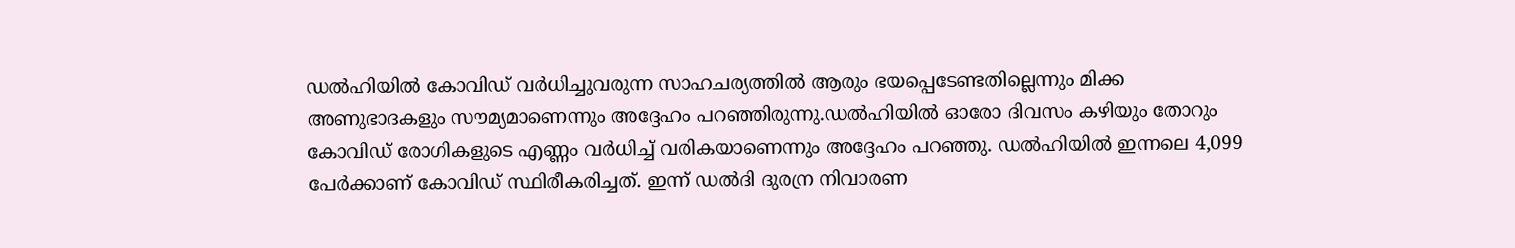ഡല്‍ഹിയില്‍ കോവിഡ് വര്‍ധിച്ചുവരുന്ന സാഹചര്യത്തില്‍ ആരും ഭയപ്പെടേണ്ടതില്ലെന്നും മിക്ക അണുഭാദകളും സൗമ്യമാണെന്നും അദ്ദേഹം പറഞ്ഞിരുന്നു.ഡല്‍ഹിയില്‍ ഓരോ ദിവസം കഴിയും തോറും കോവിഡ് രോഗികളുടെ എണ്ണം വര്‍ധിച്ച് വരികയാണെന്നും അദ്ദേഹം പറഞ്ഞു. ഡല്‍ഹിയില്‍ ഇന്നലെ 4,099 പേര്‍ക്കാണ് കോവിഡ് സ്ഥിരീകരിച്ചത്. ഇന്ന് ഡല്‍ദി ദുരന്ര നിവാരണ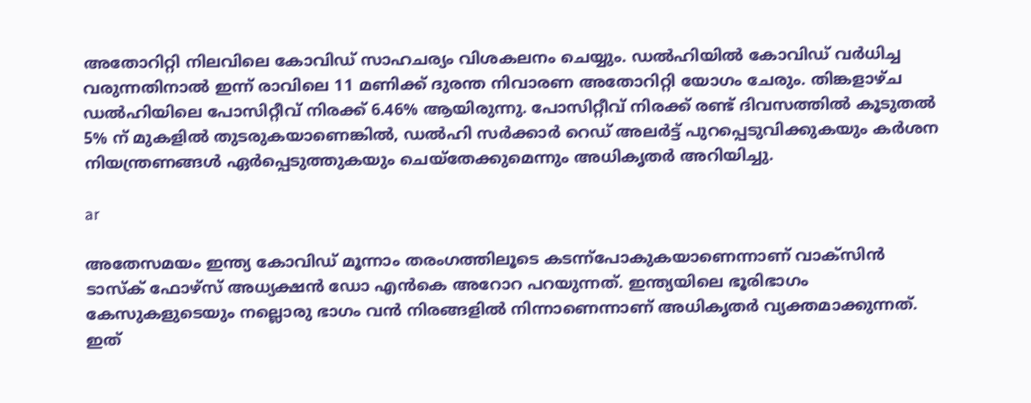അതോറിറ്റി നിലവിലെ കോവിഡ് സാഹചര്യം വിശകലനം ചെയ്യും. ഡല്‍ഹിയില്‍ കോവിഡ് വര്‍ധിച്ച വരുന്നതിനാല്‍ ഇന്ന് രാവിലെ 11 മണിക്ക് ദുരന്ത നിവാരണ അതോറിറ്റി യോഗം ചേരും. തിങ്കളാഴ്ച ഡല്‍ഹിയിലെ പോസിറ്റീവ് നിരക്ക് 6.46% ആയിരുന്നു. പോസിറ്റീവ് നിരക്ക് രണ്ട് ദിവസത്തില്‍ കൂടുതല്‍ 5% ന് മുകളില്‍ തുടരുകയാണെങ്കില്‍, ഡല്‍ഹി സര്‍ക്കാര്‍ റെഡ് അലര്‍ട്ട് പുറപ്പെടുവിക്കുകയും കര്‍ശന നിയന്ത്രണങ്ങള്‍ ഏര്‍പ്പെടുത്തുകയും ചെയ്‌തേക്കുമെന്നും അധികൃതര്‍ അറിയിച്ചു.

ar

അതേസമയം ഇന്ത്യ കോവിഡ് മൂന്നാം തരംഗത്തിലൂടെ കടന്ന്‌പോകുകയാണെന്നാണ് വാക്‌സിന്‍ ടാസ്‌ക് ഫോഴ്സ് അധ്യക്ഷന്‍ ഡോ എന്‍കെ അറോറ പറയുന്നത്. ഇന്ത്യയിലെ ഭൂരിഭാഗം കേസുകളുടെയും നല്ലൊരു ഭാഗം വന്‍ നിരങ്ങളില്‍ നിന്നാണെന്നാണ് അധികൃതര്‍ വ്യക്തമാക്കുന്നത്. ഇത്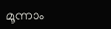മൂന്നാം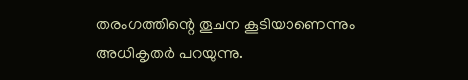തരംഗത്തിന്റെ തൂചന കൂടിയാണെന്നും അധികൃതര്‍ പറയുന്നു.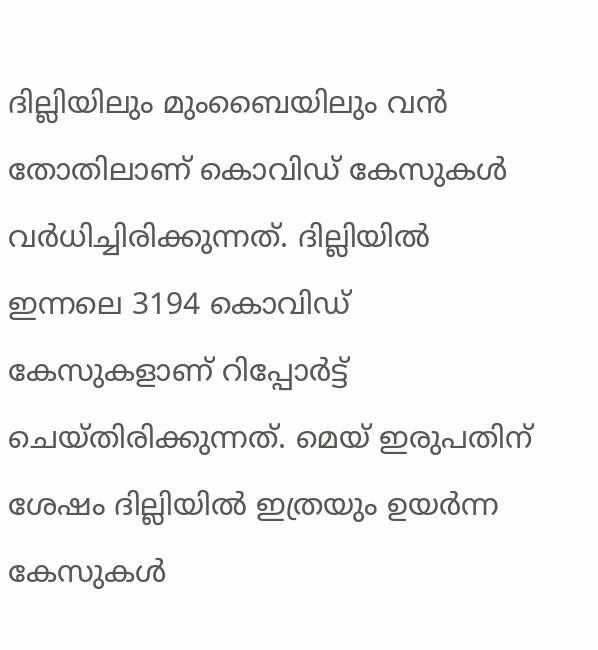ദില്ലിയിലും മുംബൈയിലും വന്‍ തോതിലാണ് കൊവിഡ് കേസുകള്‍ വര്‍ധിച്ചിരിക്കുന്നത്. ദില്ലിയില്‍ ഇന്നലെ 3194 കൊവിഡ് കേസുകളാണ് റിപ്പോര്‍ട്ട് ചെയ്തിരിക്കുന്നത്. മെയ് ഇരുപതിന് ശേഷം ദില്ലിയില്‍ ഇത്രയും ഉയര്‍ന്ന കേസുകള്‍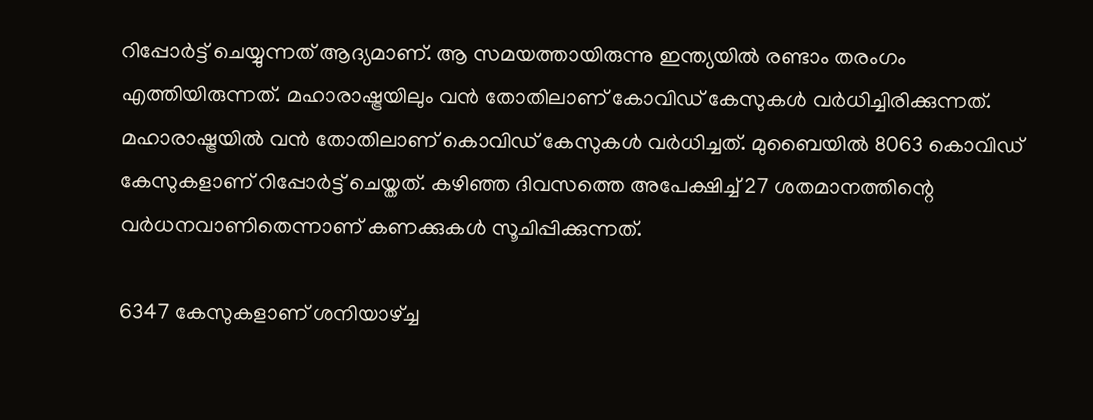റിപ്പോര്‍ട്ട് ചെയ്യുന്നത് ആദ്യമാണ്. ആ സമയത്തായിരുന്നു ഇന്ത്യയില്‍ രണ്ടാം തരംഗം എത്തിയിരുന്നത്. മഹാരാഷ്ട്രയിലും വന്‍ തോതിലാണ് കോവിഡ് കേസുകള്‍ വര്‍ധിച്ചിരിക്കുന്നത്. മഹാരാഷ്ട്രയില്‍ വന്‍ തോതിലാണ് കൊവിഡ് കേസുകള്‍ വര്‍ധിച്ചത്. മുബൈയില്‍ 8063 കൊവിഡ് കേസുകളാണ് റിപ്പോര്‍ട്ട് ചെയ്തത്. കഴിഞ്ഞ ദിവസത്തെ അപേക്ഷിച്ച് 27 ശതമാനത്തിന്റെ വര്‍ധനവാണിതെന്നാണ് കണക്കുകള്‍ സൂചിപ്പിക്കുന്നത്.

6347 കേസുകളാണ് ശനിയാഴ്ച്ച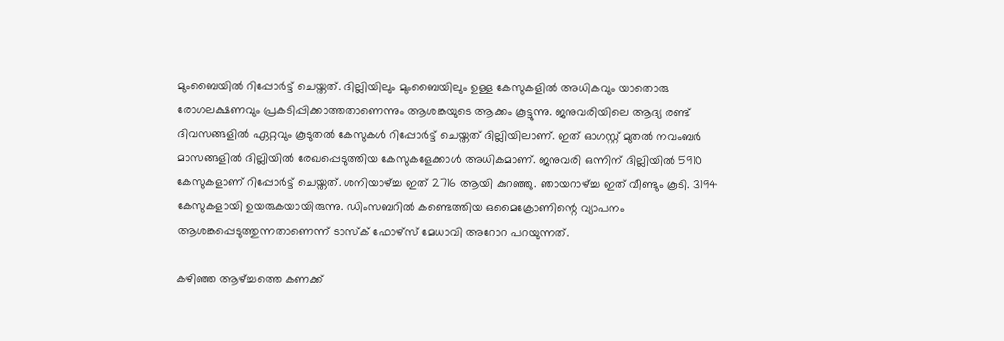മുംബൈയില്‍ റിപ്പോര്‍ട്ട് ചെയ്തത്. ദില്ലിയിലും മുംബൈയിലും ഉള്ള കേസുകളില്‍ അധികവും യാതൊരു രോഗലക്ഷണവും പ്രകടിപ്പിക്കാത്തതാണെന്നും ആശങ്കയുടെ ആക്കം കൂട്ടുന്നു. ജനുവരിയിലെ ആദ്യ രണ്ട് ദിവസങ്ങളില്‍ ഏറ്റവും കൂടുതല്‍ കേസുകള്‍ റിപ്പോര്‍ട്ട് ചെയ്തത് ദില്ലിയിലാണ്. ഇത് ഓഗസ്റ്റ് മുതല്‍ നവംബര്‍ മാസങ്ങളില്‍ ദില്ലിയില്‍ രേഖപ്പെടുത്തിയ കേസുകളേക്കാള്‍ അധികമാണ്. ജനുവരി ഒന്നിന് ദില്ലിയില്‍ 5910 കേസുകളാണ് റിപ്പോര്‍ട്ട് ചെയ്തത്. ശനിയാഴ്ച്ച ഇത് 2716 ആയി കുറഞ്ഞു. ഞായറാഴ്ച്ച ഇത് വീണ്ടും കൂടി. 3194 കേസുകളായി ഉയരുകയായിരുന്നു. ഡിംസബറില്‍ കണ്ടെത്തിയ ഒമൈക്രോണിന്റെ വ്യാപനം ആശങ്കപ്പെടുത്തുന്നതാണെന്ന് ടാസ്‌ക് ഫോഴ്‌സ് മേധാവി അറോറ പറയുന്നത്.

കഴിഞ്ഞ ആഴ്ച്ചത്തെ കണക്ക്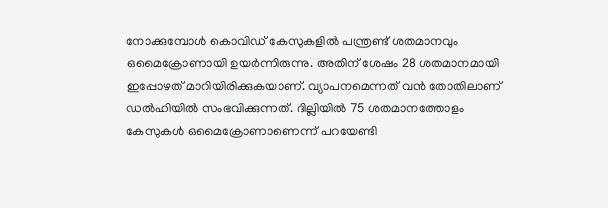നോക്കുമ്പോള്‍ കൊവിഡ് കേസുകളില്‍ പന്ത്രണ്ട് ശതമാനവും ഒമൈക്രോണായി ഉയര്‍ന്നിരുന്നു. അതിന് ശേഷം 28 ശതമാനമായി ഇപ്പോഴത് മാറിയിരിക്കുകയാണ്. വ്യാപനമെന്നത് വന്‍ തോതിലാണ് ഡല്‍ഹിയില്‍ സംഭവിക്കുന്നത്. ദില്ലിയില്‍ 75 ശതമാനത്തോളം കേസുകള്‍ ഒമൈക്രോണാണെന്ന് പറയേണ്ടി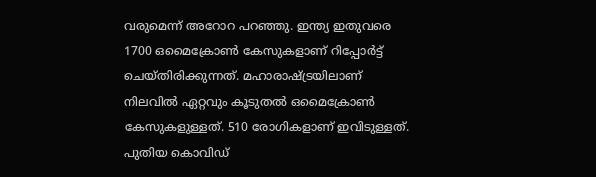വരുമെന്ന് അറോറ പറഞ്ഞു. ഇന്ത്യ ഇതുവരെ 1700 ഒമൈക്രോണ്‍ കേസുകളാണ് റിപ്പോര്‍ട്ട് ചെയ്തിരിക്കുന്നത്. മഹാരാഷ്ട്രയിലാണ് നിലവില്‍ ഏറ്റവും കൂടുതല്‍ ഒമൈക്രോണ്‍ കേസുകളുള്ളത്. 510 രോഗികളാണ് ഇവിടുള്ളത്. പുതിയ കൊവിഡ്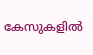കേസുകളില്‍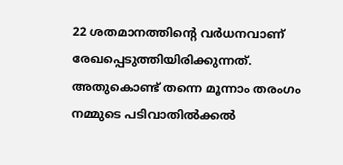22 ശതമാനത്തിന്റെ വര്‍ധനവാണ് രേഖപ്പെടുത്തിയിരിക്കുന്നത്. അതുകൊണ്ട് തന്നെ മൂന്നാം തരംഗം നമ്മുടെ പടിവാതില്‍ക്കല്‍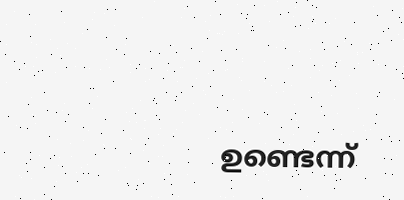ഉണ്ടെന്ന്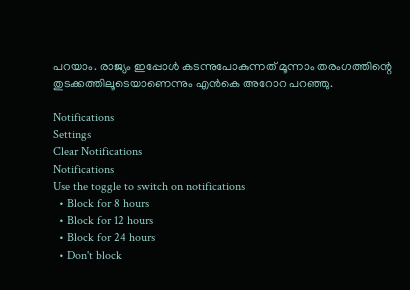പറയാം. രാജ്യം ഇപ്പോള്‍ കടന്നുപോകുന്നത് മൂന്നാം തരംഗത്തിന്റെ തുടക്കത്തിലൂടെയാണെന്നും എന്‍കെ അറോറ പറഞ്ഞു.

Notifications
Settings
Clear Notifications
Notifications
Use the toggle to switch on notifications
  • Block for 8 hours
  • Block for 12 hours
  • Block for 24 hours
  • Don't block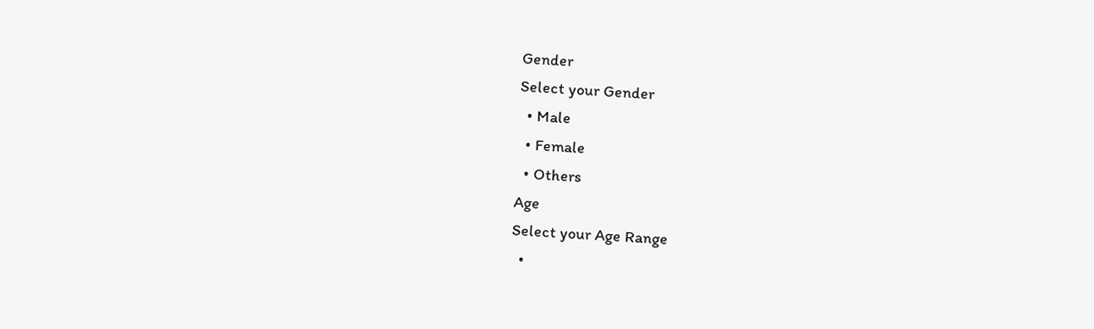Gender
Select your Gender
  • Male
  • Female
  • Others
Age
Select your Age Range
  •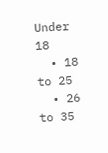Under 18
  • 18 to 25
  • 26 to 35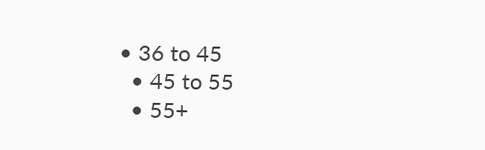• 36 to 45
  • 45 to 55
  • 55+